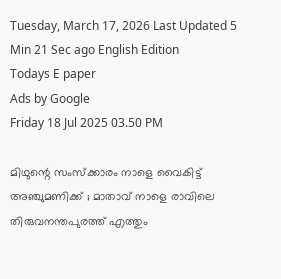Tuesday, March 17, 2026 Last Updated 5 Min 21 Sec ago English Edition
Todays E paper
Ads by Google
Friday 18 Jul 2025 03.50 PM

മിഥുന്റെ സംസ്‌ക്കാരം നാളെ വൈകിട്ട് അഞ്ചുമണിക്ക് ; മാതാവ് നാളെ രാവിലെ തിരുവനന്തപുരത്ത് എത്തും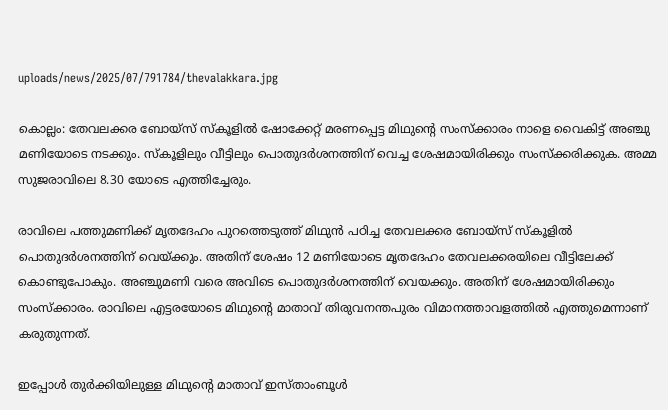uploads/news/2025/07/791784/thevalakkara.jpg

കൊല്ലം: തേവലക്കര ബോയ്‌സ് സ്‌കൂളില്‍ ഷോക്കേറ്റ് മരണപ്പെട്ട മിഥുന്റെ സംസ്‌ക്കാരം നാളെ വൈകിട്ട് അഞ്ചു മണിയോടെ നടക്കും. സ്‌കൂളിലും വീട്ടിലും പൊതുദര്‍ശനത്തിന് വെച്ച ശേഷമായിരിക്കും സംസ്‌ക്കരിക്കുക. അമ്മ സുജരാവിലെ 8.30 യോടെ എത്തിച്ചേരും.

രാവിലെ പത്തുമണിക്ക് മൃതദേഹം പുറത്തെടുത്ത് മിഥുന്‍ പഠിച്ച തേവലക്കര ബോയ്‌സ് സ്‌കൂളില്‍ പൊതുദര്‍ശനത്തിന് വെയ്ക്കും. അതിന് ശേഷം 12 മണിയോടെ മൃതദേഹം തേവലക്കരയിലെ വീട്ടിലേക്ക് കൊണ്ടുപോകും. അഞ്ചുമണി വരെ അവിടെ പൊതുദര്‍ശനത്തിന് വെയക്കും. അതിന് ശേഷമായിരിക്കും സംസ്‌ക്കാരം. രാവിലെ എട്ടരയോടെ മിഥുന്റെ മാതാവ് തിരുവനന്തപുരം വിമാനത്താവളത്തില്‍ എത്തുമെന്നാണ് കരുതുന്നത്.

ഇപ്പോള്‍ തുര്‍ക്കിയിലുള്ള മിഥുന്റെ മാതാവ് ഇസ്താംബൂള്‍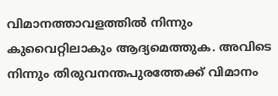വിമാനത്താവളത്തില്‍ നിന്നും കുവൈറ്റിലാകും ആദ്യമെത്തുക. അവിടെ നിന്നും തിരുവനന്തപുരത്തേക്ക് വിമാനം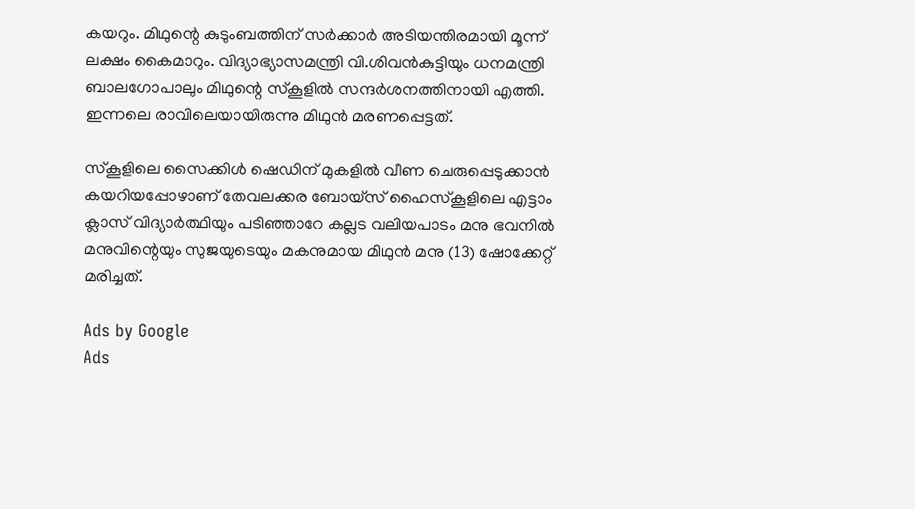കയറും. മിഥുന്റെ കുടുംബത്തിന് സര്‍ക്കാര്‍ അടിയന്തിരമായി മൂന്ന് ലക്ഷം കൈമാറും. വിദ്യാഭ്യാസമന്ത്രി വി.ശിവന്‍കുട്ടിയും ധനമന്ത്രി ബാലഗോപാലും മിഥുന്റെ സ്‌കൂളില്‍ സന്ദര്‍ശനത്തിനായി എത്തി. ഇന്നലെ രാവിലെയായിരുന്നു മിഥുന്‍ മരണപ്പെട്ടത്.

സ്‌കൂളിലെ സൈക്കിള്‍ ഷെഡിന് മുകളില്‍ വീണ ചെരുപ്പെടുക്കാന്‍ കയറിയപ്പോഴാണ് തേവലക്കര ബോയ്‌സ് ഹൈസ്‌കൂളിലെ എട്ടാം ക്ലാസ് വിദ്യാര്‍ത്ഥിയും പടിഞ്ഞാറേ കല്ലട വലിയപാടം മനു ഭവനില്‍ മനുവിന്റെയും സുജയുടെയും മകനുമായ മിഥുന്‍ മനു (13) ഷോക്കേറ്റ് മരിച്ചത്.

Ads by Google
Ads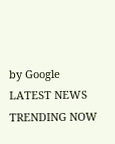by Google
LATEST NEWS
TRENDING NOW